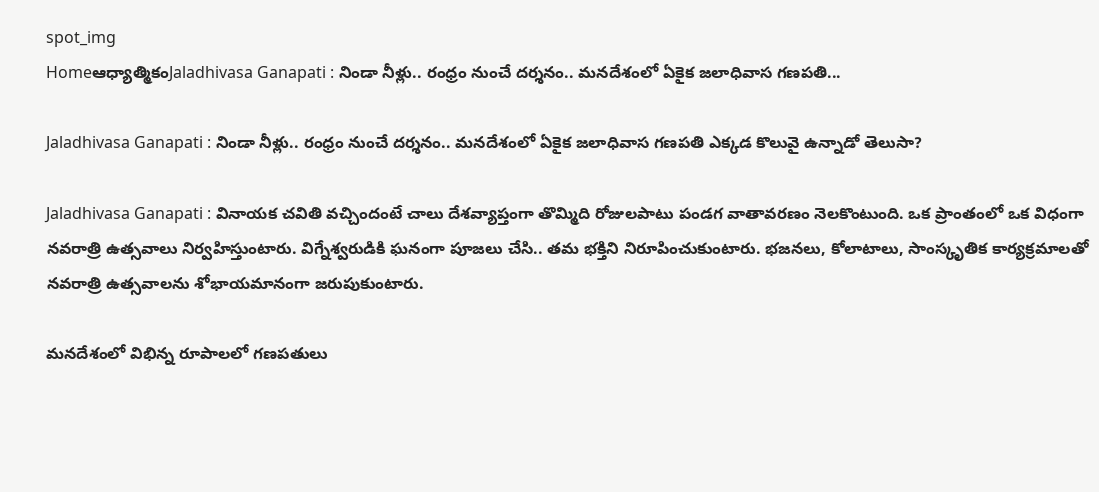spot_img
Homeఆధ్యాత్మికంJaladhivasa Ganapati : నిండా నీళ్లు.. రంధ్రం నుంచే దర్శనం.. మనదేశంలో ఏకైక జలాధివాస గణపతి...

Jaladhivasa Ganapati : నిండా నీళ్లు.. రంధ్రం నుంచే దర్శనం.. మనదేశంలో ఏకైక జలాధివాస గణపతి ఎక్కడ కొలువై ఉన్నాడో తెలుసా?

Jaladhivasa Ganapati : వినాయక చవితి వచ్చిందంటే చాలు దేశవ్యాప్తంగా తొమ్మిది రోజులపాటు పండగ వాతావరణం నెలకొంటుంది. ఒక ప్రాంతంలో ఒక విధంగా నవరాత్రి ఉత్సవాలు నిర్వహిస్తుంటారు. విగ్నేశ్వరుడికి ఘనంగా పూజలు చేసి.. తమ భక్తిని నిరూపించుకుంటారు. భజనలు, కోలాటాలు, సాంస్కృతిక కార్యక్రమాలతో నవరాత్రి ఉత్సవాలను శోభాయమానంగా జరుపుకుంటారు.

మనదేశంలో విభిన్న రూపాలలో గణపతులు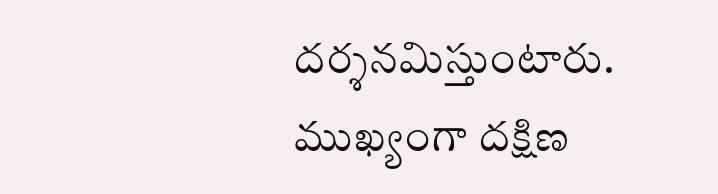దర్శనమిస్తుంటారు. ముఖ్యంగా దక్షిణ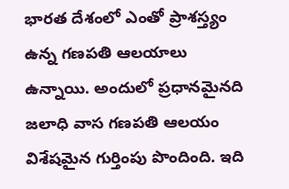భారత దేశంలో ఎంతో ప్రాశస్త్యం ఉన్న గణపతి ఆలయాలు ఉన్నాయి. అందులో ప్రధానమైనది జలాధి వాస గణపతి ఆలయం విశేషమైన గుర్తింపు పొందింది. ఇది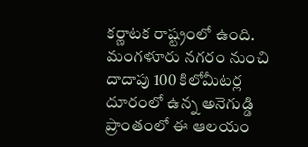కర్ణాటక రాష్ట్రంలో ఉంది. మంగళూరు నగరం నుంచి దాదాపు 100 కిలోమీటర్ల దూరంలో ఉన్న అనెగుడ్డి ప్రాంతంలో ఈ ఆలయం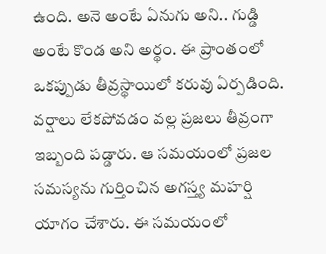ఉంది. అనె అంటే ఏనుగు అని.. గుడ్డి అంటే కొండ అని అర్థం. ఈ ప్రాంతంలో ఒకప్పుడు తీవ్రస్థాయిలో కరువు ఏర్పడింది. వర్షాలు లేకపోవడం వల్ల ప్రజలు తీవ్రంగా ఇబ్బంది పడ్డారు. ఆ సమయంలో ప్రజల సమస్యను గుర్తించిన అగస్త్య మహర్షి యాగం చేశారు. ఈ సమయంలో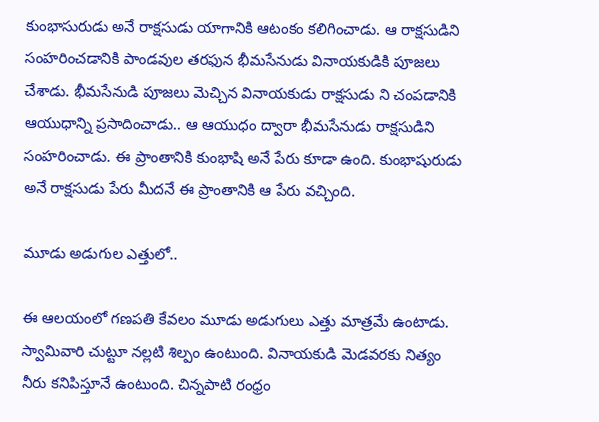కుంభాసురుడు అనే రాక్షసుడు యాగానికి ఆటంకం కలిగించాడు. ఆ రాక్షసుడిని సంహరించడానికి పాండవుల తరఫున భీమసేనుడు వినాయకుడికి పూజలు చేశాడు. భీమసేనుడి పూజలు మెచ్చిన వినాయకుడు రాక్షసుడు ని చంపడానికి ఆయుధాన్ని ప్రసాదించాడు.. ఆ ఆయుధం ద్వారా భీమసేనుడు రాక్షసుడిని సంహరించాడు. ఈ ప్రాంతానికి కుంభాషి అనే పేరు కూడా ఉంది. కుంభాషురుడు అనే రాక్షసుడు పేరు మీదనే ఈ ప్రాంతానికి ఆ పేరు వచ్చింది.

మూడు అడుగుల ఎత్తులో..

ఈ ఆలయంలో గణపతి కేవలం మూడు అడుగులు ఎత్తు మాత్రమే ఉంటాడు. స్వామివారి చుట్టూ నల్లటి శిల్పం ఉంటుంది. వినాయకుడి మెడవరకు నిత్యం నీరు కనిపిస్తూనే ఉంటుంది. చిన్నపాటి రంధ్రం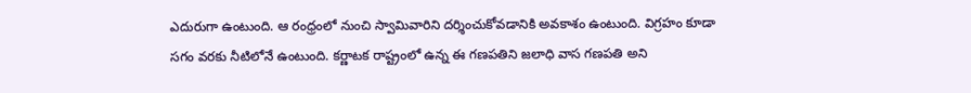ఎదురుగా ఉంటుంది. ఆ రంధ్రంలో నుంచి స్వామివారిని దర్శించుకోవడానికి అవకాశం ఉంటుంది. విగ్రహం కూడా సగం వరకు నీటిలోనే ఉంటుంది. కర్ణాటక రాష్ట్రంలో ఉన్న ఈ గణపతిని జలాధి వాస గణపతి అని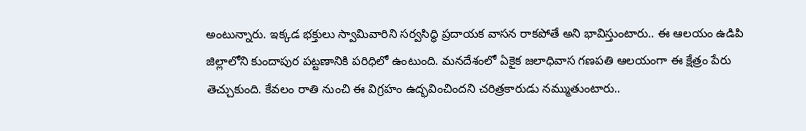అంటున్నారు. ఇక్కడ భక్తులు స్వామివారిని సర్వసిద్ధి ప్రదాయక వాసన రాకపోతే అని భావిస్తుంటారు.. ఈ ఆలయం ఉడిపి జిల్లాలోని కుందాపుర పట్టణానికి పరిధిలో ఉంటుంది. మనదేశంలో ఏకైక జలాధివాస గణపతి ఆలయంగా ఈ క్షేత్రం పేరు తెచ్చుకుంది. కేవలం రాతి నుంచి ఈ విగ్రహం ఉద్భవించిందని చరిత్రకారుడు నమ్ముతుంటారు..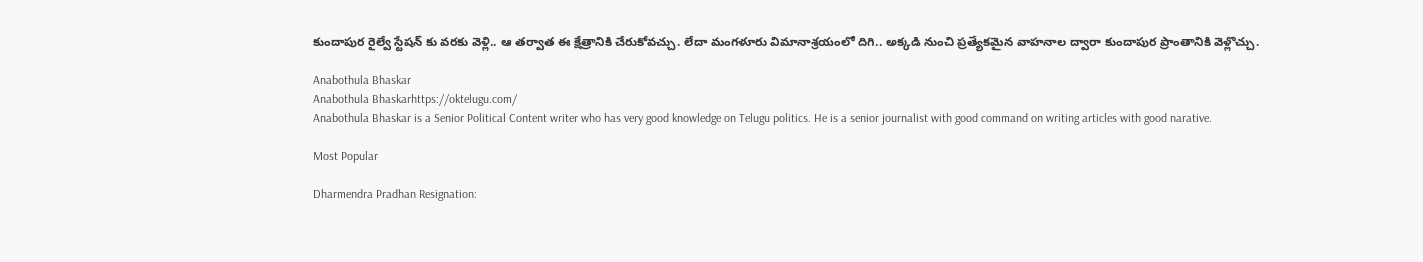కుందాపుర రైల్వే స్టేషన్ కు వరకు వెళ్లి.. ఆ తర్వాత ఈ క్షేత్రానికి చేరుకోవచ్చు. లేదా మంగళూరు విమానాశ్రయంలో దిగి.. అక్కడి నుంచి ప్రత్యేకమైన వాహనాల ద్వారా కుందాపుర ప్రాంతానికి వెళ్లొచ్చు.

Anabothula Bhaskar
Anabothula Bhaskarhttps://oktelugu.com/
Anabothula Bhaskar is a Senior Political Content writer who has very good knowledge on Telugu politics. He is a senior journalist with good command on writing articles with good narative.

Most Popular

Dharmendra Pradhan Resignation: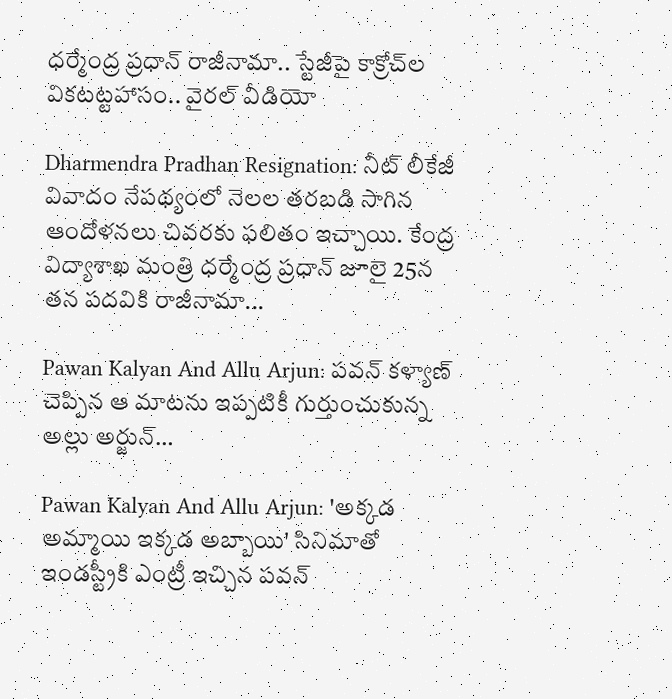ధర్మేంద్ర ప్రధాన్‌ రాజీనామా.. స్టేజీపై కాక్రోచ్‌ల వికటట్టహాసం.. వైరల్‌ వీడియో

Dharmendra Pradhan Resignation: నీట్‌ లీకేజీ వివాదం నేపథ్యంలో నెలల తరబడి సాగిన ఆందోళనలు చివరకు ఫలితం ఇచ్చాయి. కేంద్ర విద్యాశాఖ మంత్రి ధర్మేంద్ర ప్రధాన్‌ జూలై 25న తన పదవికి రాజీనామా...

Pawan Kalyan And Allu Arjun: పవన్ కళ్యాణ్ చెప్పిన ఆ మాటను ఇప్పటికీ గుర్తుంచుకున్న అల్లు అర్జున్…

Pawan Kalyan And Allu Arjun: 'అక్కడ అమ్మాయి ఇక్కడ అబ్బాయి' సినిమాతో ఇండస్ట్రీకి ఎంట్రీ ఇచ్చిన పవన్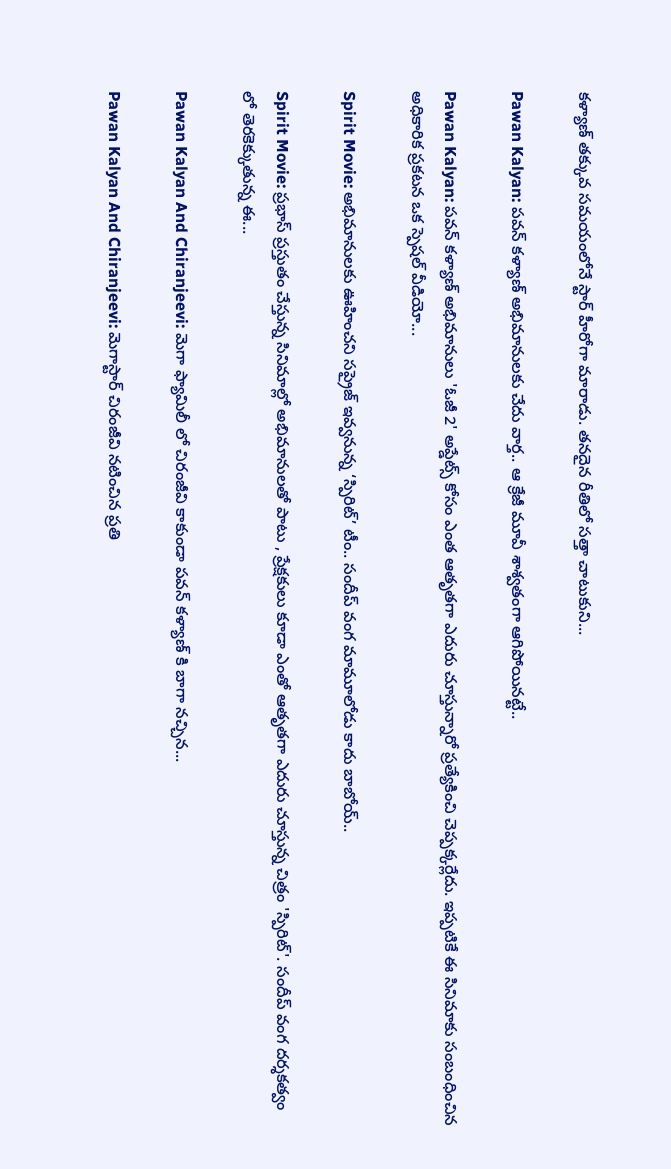కళ్యాణ్ తక్కువ సమయంలోనే స్టార్ హీరోగా మారాడు. తనదైన రీతిలో సత్తా చాటుకుని...

Pawan Kalyan: పవన్ కళ్యాణ్ అభిమానులకు చేదు వార్త.. ఆ క్రేజీ మూవీ శాశ్వతంగా ఆగిపోయినట్టే..

Pawan Kalyan: పవన్ కళ్యాణ్ అభిమానులు 'ఓజీ 2' అప్డేట్స్ కోసం ఎంత ఆతృతగా ఎదురు చూస్తున్నారో ప్రత్యేకించి చెప్పక్కర్లేదు. ఇప్పటికే ఈ సినిమాకు సంబంధించిన అధికారిక ప్రకటన ఒక స్పెషల్ వీడియో...

Spirit Movie: అభిమానులకు ఊహించని సప్రైజ్ ఇవ్వనున్న ‘స్పిరిట్’ టీం.. సందీప్ వంగ మామూలోడు కాదు బాబోయ్..

Spirit Movie: ప్రభాస్ ప్రస్తుతం చేస్తున్న సినిమాల్లో అభిమానులతో పాటు , ప్రేక్షకులు కూడా ఎంతో ఆతృతగా ఎదురు చూస్తున్న చిత్రం 'స్పిరిట్'. సందీప్ వంగ దర్శకత్వం లో తెరకెక్కుతున్న ఈ...

Pawan Kalyan And Chiranjeevi: మెగా ఫ్యామిలీ లో చిరంజీవి కాకుండా పవన్ కళ్యాణ్ కి బాగా నచ్చిన...

Pawan Kalyan And Chiranjeevi: మెగాస్టార్ చిరంజీవి నటించిన ప్రతి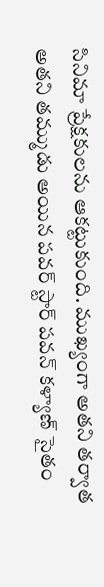సినిమా ప్రేక్షకులను ఆకట్టుకుంది. ముఖ్యంగా అతని తర్వాత అతని తమ్ముడు అయిన పవర్ స్టార్ పవన్ కళ్యాణ్ సైతం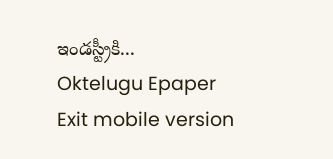ఇండస్ట్రీకి...
Oktelugu Epaper
Exit mobile version